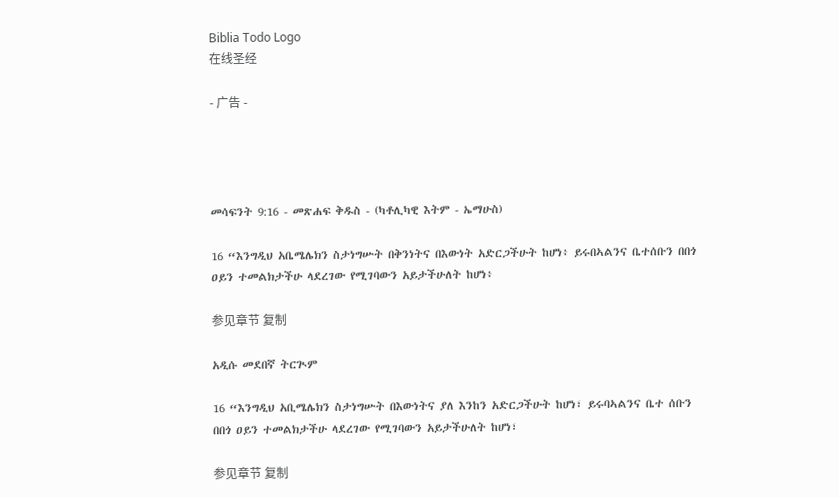Biblia Todo Logo
在线圣经

- 广告 -




መሳፍንት 9:16 - መጽሐፍ ቅዱስ - (ካቶሊካዊ እትም - ኤማሁስ)

16 “እንግዲህ አቤሜሌክን ስታነግሡት በቅንነትና በእውነት አድርጋችሁት ከሆነ፥ ይሩበኣልንና ቤተሰቡን በበጎ ዐይን ተመልክታችሁ ላደረገው የሚገባውን አይታችሁለት ከሆነ፥

参见章节 复制

አዲሱ መደበኛ ትርጒም

16 “እንግዲህ አቢሜሌክን ስታነግሡት በእውነትና ያለ እንከን አድርጋችሁት ከሆነ፣ ይሩባኣልንና ቤተ ሰቡን በበጎ ዐይን ተመልክታችሁ ላደረገው የሚገባውን አይታችሁለት ከሆነ፣

参见章节 复制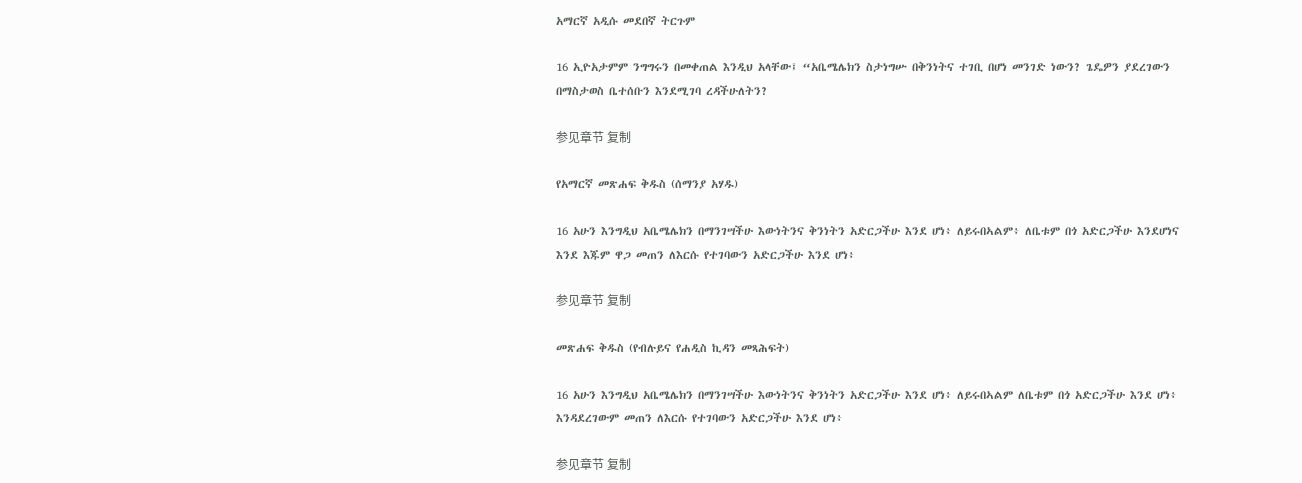አማርኛ አዲሱ መደበኛ ትርጉም

16 ኢዮአታምም ንግግሩን በመቀጠል እንዲህ አላቸው፤ “አቤሜሌክን ስታነግሡ በቅንነትና ተገቢ በሆነ መንገድ ነውን? ጌዴዎን ያደረገውን በማስታወስ ቤተሰቡን እንደሚገባ ረዳችሁለትን?

参见章节 复制

የአማርኛ መጽሐፍ ቅዱስ (ሰማንያ አሃዱ)

16 አሁን እንግዲህ አቤሜሌክን በማንገሣችሁ እውነትንና ቅንነትን አድርጋችሁ እንደ ሆነ፥ ለይሩበኣልም፥ ለቤቱም በጎ አድርጋችሁ እንደሆነና እንደ እጁም ዋጋ መጠን ለእርሱ የተገባውን አድርጋችሁ እንደ ሆነ፥

参见章节 复制

መጽሐፍ ቅዱስ (የብሉይና የሐዲስ ኪዳን መጻሕፍት)

16 አሁን እንግዲህ አቤሜሌክን በማንገሣችሁ እውነትንና ቅንነትን አድርጋችሁ እንደ ሆነ፥ ለይሩበኣልም ለቤቱም በጎ አድርጋችሁ እንደ ሆነ፥ እንዳደረገውም መጠን ለእርሱ የተገባውን አድርጋችሁ እንደ ሆነ፥

参见章节 复制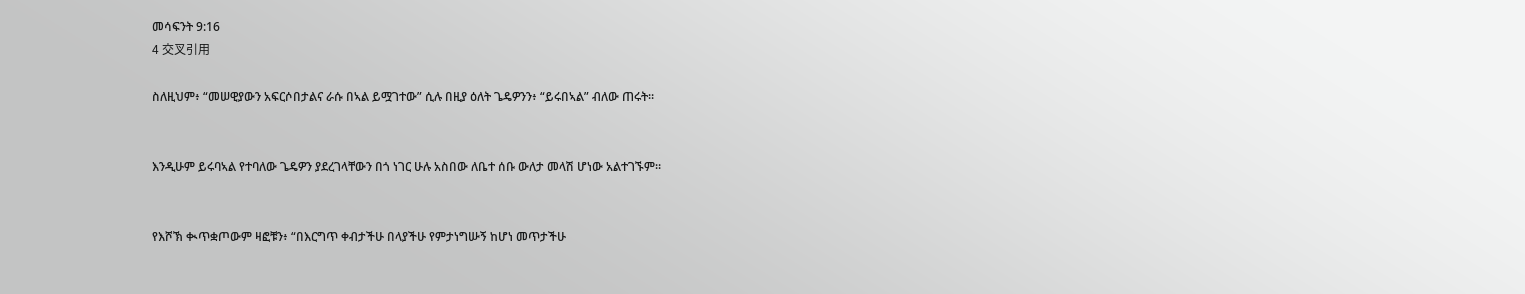መሳፍንት 9:16
4 交叉引用

ስለዚህም፥ “መሠዊያውን አፍርሶበታልና ራሱ በኣል ይሟገተው” ሲሉ በዚያ ዕለት ጌዴዎንን፥ “ይሩበኣል” ብለው ጠሩት።


እንዲሁም ይሩባኣል የተባለው ጌዴዎን ያደረገላቸውን በጎ ነገር ሁሉ አስበው ለቤተ ሰቡ ውለታ መላሽ ሆነው አልተገኙም።


የእሾኽ ቊጥቋጦውም ዛፎቹን፥ “በእርግጥ ቀብታችሁ በላያችሁ የምታነግሡኝ ከሆነ መጥታችሁ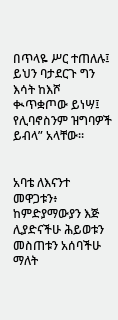በጥላዬ ሥር ተጠለሉ፤ ይህን ባታደርጉ ግን እሳት ከእሾ ቊጥቋጦው ይነሣ፤ የሊባኖስንም ዝግባዎች ይብላ” አላቸው።


አባቴ ለእናንተ መዋጋቱን፥ ከምድያማውያን እጅ ሊያድናችሁ ሕይወቱን መስጠቱን አሰባችሁ ማለት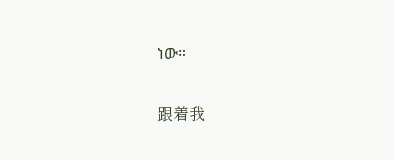ነው።


跟着我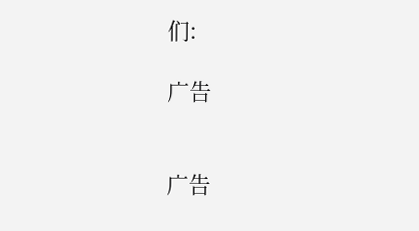们:

广告


广告